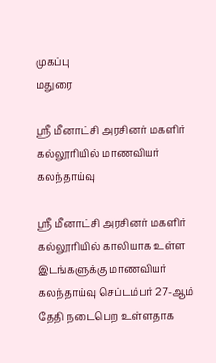முகப்பு
மதுரை

ஸ்ரீ மீனாட்சி அரசினர் மகளிர் கல்லூரியில் மாணவியர் கலந்தாய்வு

ஸ்ரீ மீனாட்சி அரசினர் மகளிர் கல்லூரியில் காலியாக உள்ள இடங்களுக்கு மாணவியர் கலந்தாய்வு செப்டம்பர் 27-ஆம் தேதி நடைபெற உள்ளதாக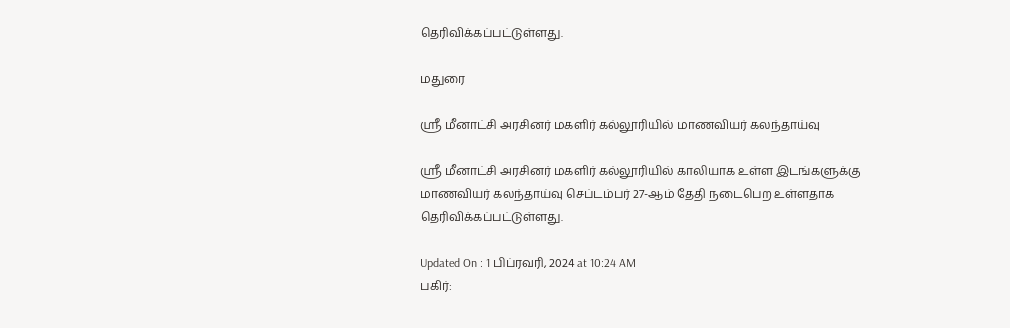தெரிவிக்கப்பட்டுள்ளது.

மதுரை

ஸ்ரீ மீனாட்சி அரசினர் மகளிர் கல்லூரியில் மாணவியர் கலந்தாய்வு

ஸ்ரீ மீனாட்சி அரசினர் மகளிர் கல்லூரியில் காலியாக உள்ள இடங்களுக்கு மாணவியர் கலந்தாய்வு செப்டம்பர் 27-ஆம் தேதி நடைபெற உள்ளதாக தெரிவிக்கப்பட்டுள்ளது.

Updated On : 1 பிப்ரவரி, 2024 at 10:24 AM
பகிர்: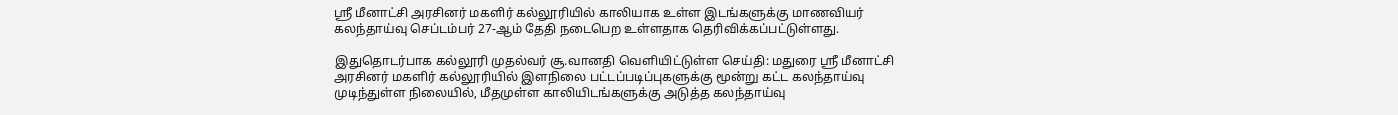ஸ்ரீ மீனாட்சி அரசினர் மகளிர் கல்லூரியில் காலியாக உள்ள இடங்களுக்கு மாணவியர் கலந்தாய்வு செப்டம்பர் 27-ஆம் தேதி நடைபெற உள்ளதாக தெரிவிக்கப்பட்டுள்ளது.

இதுதொடர்பாக கல்லூரி முதல்வர் சூ.வானதி வெளியிட்டுள்ள செய்தி: மதுரை ஸ்ரீ மீனாட்சி அரசினர் மகளிர் கல்லூரியில் இளநிலை பட்டப்படிப்புகளுக்கு மூன்று கட்ட கலந்தாய்வு முடிந்துள்ள நிலையில், மீதமுள்ள காலியிடங்களுக்கு அடுத்த கலந்தாய்வு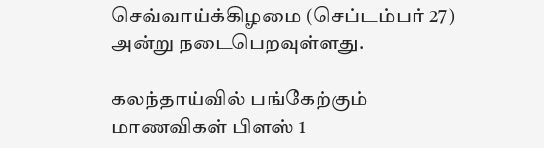செவ்வாய்க்கிழமை (செப்டம்பர் 27) அன்று நடைபெறவுள்ளது.

கலந்தாய்வில் பங்கேற்கும் மாணவிகள் பிளஸ் 1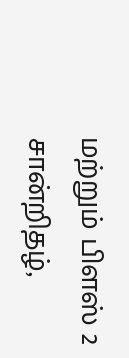மற்றும் பிளஸ் 2 சான்றிதழ்,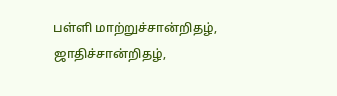பள்ளி மாற்றுச்சான்றிதழ், ஜாதிச்சான்றிதழ்,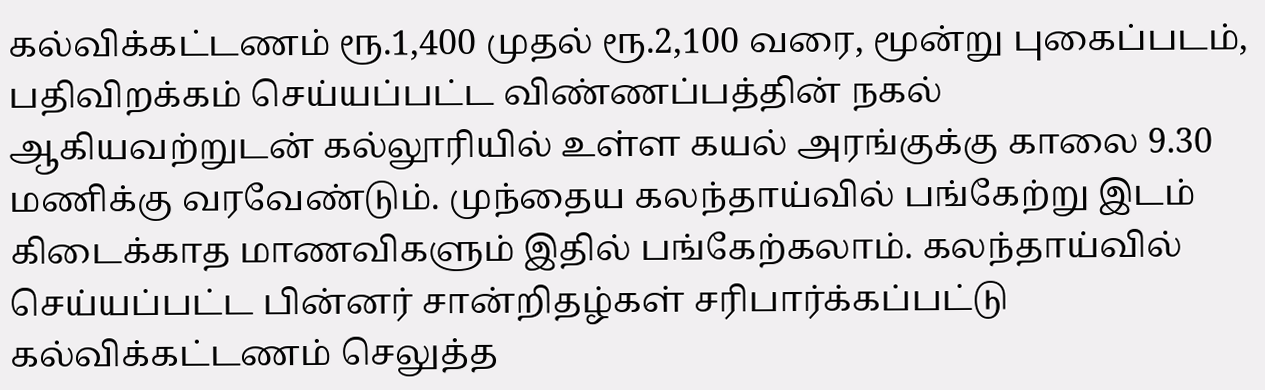கல்விக்கட்டணம் ரூ.1,400 முதல் ரூ.2,100 வரை, மூன்று புகைப்படம், பதிவிறக்கம் செய்யப்பட்ட விண்ணப்பத்தின் நகல் ஆகியவற்றுடன் கல்லூரியில் உள்ள கயல் அரங்குக்கு காலை 9.30 மணிக்கு வரவேண்டும். முந்தைய கலந்தாய்வில் பங்கேற்று இடம் கிடைக்காத மாணவிகளும் இதில் பங்கேற்கலாம். கலந்தாய்வில் செய்யப்பட்ட பின்னர் சான்றிதழ்கள் சரிபார்க்கப்பட்டு கல்விக்கட்டணம் செலுத்த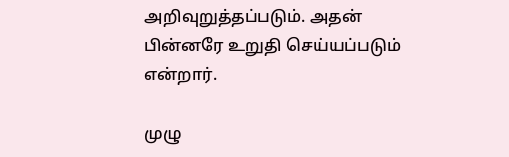அறிவுறுத்தப்படும். அதன் பின்னரே உறுதி செய்யப்படும் என்றார்.

முழு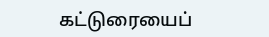கட்டுரையைப்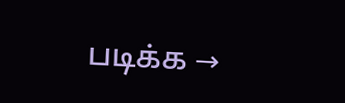படிக்க →